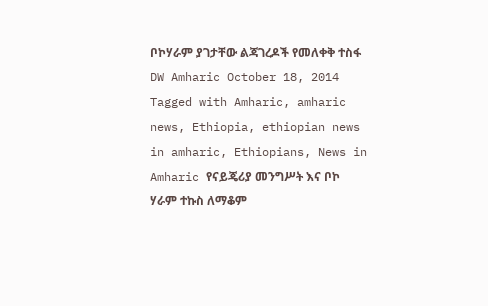ቦኮሃራም ያገታቸው ልጃገረዶች የመለቀቅ ተስፋ DW Amharic October 18, 2014 Tagged with Amharic, amharic news, Ethiopia, ethiopian news in amharic, Ethiopians, News in Amharic የናይጄሪያ መንግሥት እና ቦኮ ሃራም ተኩስ ለማቆም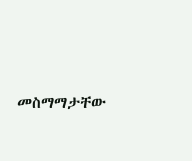መስማማታቸው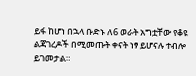ይፋ ከሆነ በኋላ ቡድኑ ለ6 ወራት አግቷቸው የቆዩ ልጃገረዶች በሚመጡት ቀናት ነፃ ይሆናሉ ተብሎ ይገመታል።